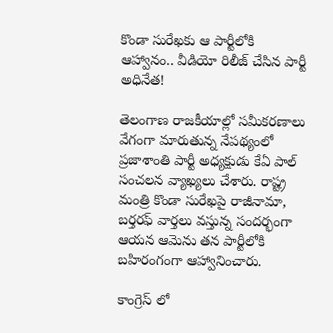కొండా సురేఖకు ఆ పార్టీలోకి ఆహ్వానం.. వీడియో రిలీజ్ చేసిన పార్టీ అధినేత!

తెలంగాణ రాజకీయాల్లో సమీకరణాలు వేగంగా మారుతున్న నేపథ్యంలో ప్రజాశాంతి పార్టీ అధ్యక్షుడు కేఏ పాల్ సంచలన వ్యాఖ్యలు చేశారు. రాష్ట్ర మంత్రి కొండా సురేఖపై రాజీనామా, బర్తరఫ్ వార్తలు వస్తున్న సందర్భంగా ఆయన ఆమెను తన పార్టీలోకి బహిరంగంగా ఆహ్వానించారు.

కాంగ్రెస్ లో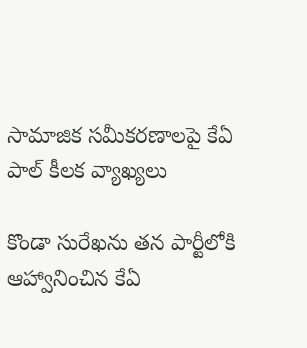సామాజిక సమీకరణాలపై కేఏ పాల్ కీలక వ్యాఖ్యలు

కొండా సురేఖను తన పార్టీలోకి ఆహ్వానించిన కేఏ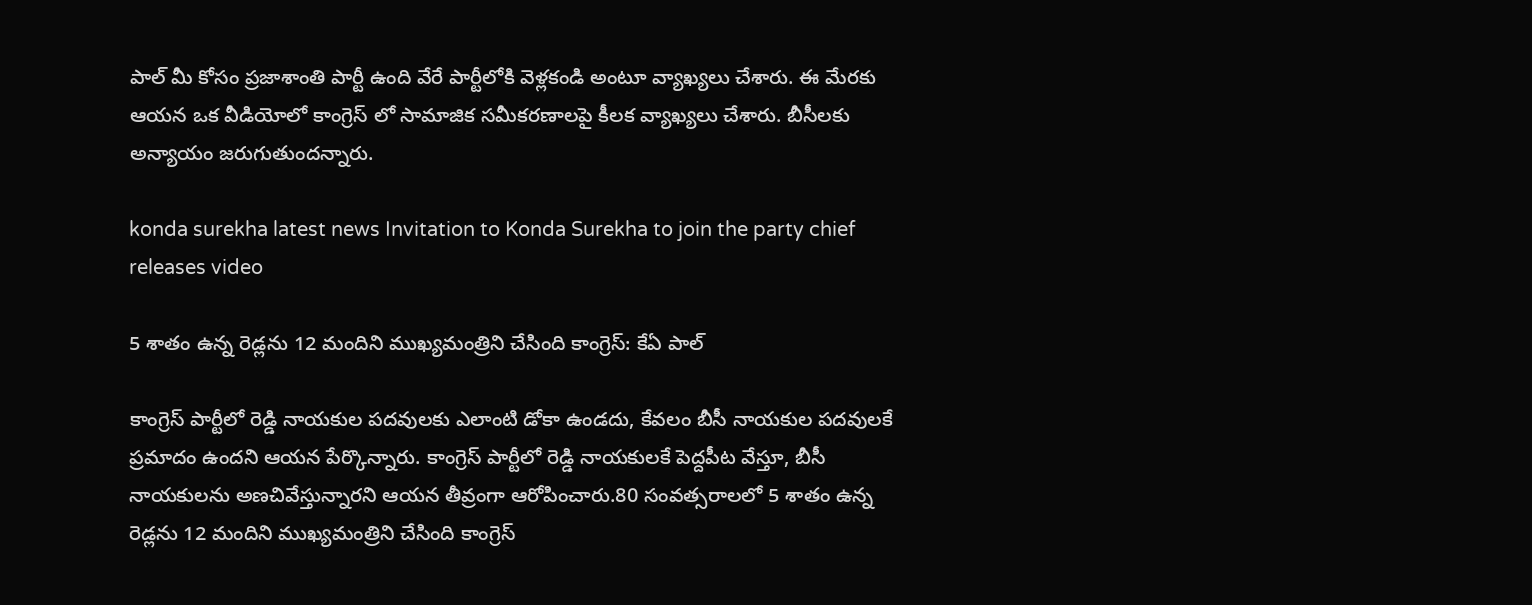పాల్ మీ కోసం ప్రజాశాంతి పార్టీ ఉంది వేరే పార్టీలోకి వెళ్లకండి అంటూ వ్యాఖ్యలు చేశారు. ఈ మేరకు ఆయన ఒక వీడియోలో కాంగ్రెస్ లో సామాజిక సమీకరణాలపై కీలక వ్యాఖ్యలు చేశారు. బీసీలకు అన్యాయం జరుగుతుందన్నారు.

konda surekha latest news Invitation to Konda Surekha to join the party chief releases video

5 శాతం ఉన్న రెడ్లను 12 మందిని ముఖ్యమంత్రిని చేసింది కాంగ్రెస్: కేఏ పాల్

కాంగ్రెస్ పార్టీలో రెడ్డి నాయకుల పదవులకు ఎలాంటి డోకా ఉండదు, కేవలం బీసీ నాయకుల పదవులకే ప్రమాదం ఉందని ఆయన పేర్కొన్నారు. కాంగ్రెస్ పార్టీలో రెడ్డి నాయకులకే పెద్దపీట వేస్తూ, బీసీ నాయకులను అణచివేస్తున్నారని ఆయన తీవ్రంగా ఆరోపించారు.80 సంవత్సరాలలో 5 శాతం ఉన్న రెడ్లను 12 మందిని ముఖ్యమంత్రిని చేసింది కాంగ్రెస్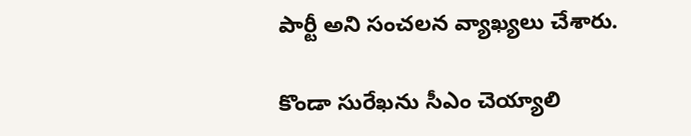పార్టీ అని సంచలన వ్యాఖ్యలు చేశారు.

కొండా సురేఖను సీఎం చెయ్యాలి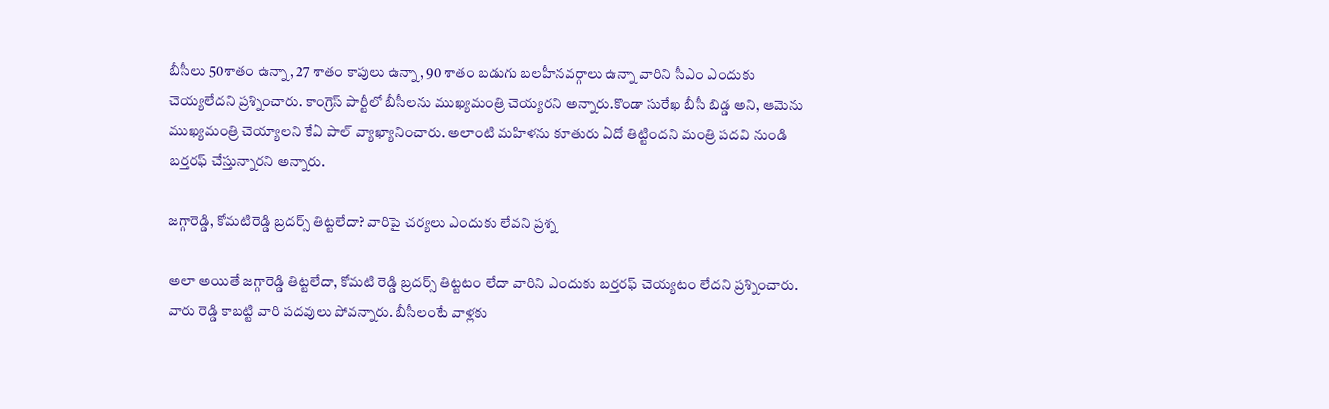బీసీలు 50శాతం ఉన్నా, 27 శాతం కాపులు ఉన్నా, 90 శాతం బడుగు బలహీనవర్గాలు ఉన్నా వారిని సీఎం ఎందుకు చెయ్యలేదని ప్రశ్నించారు. కాంగ్రెస్ పార్టీలో బీసీలను ముఖ్యమంత్రి చెయ్యరని అన్నారు.కొండా సురేఖ బీసీ బిడ్డ అని, ఆమెను ముఖ్యమంత్రి చెయ్యాలని కేఏ పాల్ వ్యాఖ్యానించారు. అలాంటి మహిళను కూతురు ఏదో తిట్టిందని మంత్రి పదవి నుండి బర్తరఫ్ చేస్తున్నారని అన్నారు.

జగ్గారెడ్డి, కోమటిరెడ్డి బ్రదర్స్ తిట్టలేదా? వారిపై చర్యలు ఎందుకు లేవని ప్రశ్న

అలా అయితే జగ్గారెడ్డి తిట్టలేదా, కోమటి రెడ్డి బ్రదర్స్ తిట్టటం లేదా వారిని ఎందుకు బర్తరఫ్ చెయ్యటం లేదని ప్రశ్నించారు. వారు రెడ్డి కాబట్టి వారి పదవులు పోవన్నారు. బీసీలంటే వాళ్లకు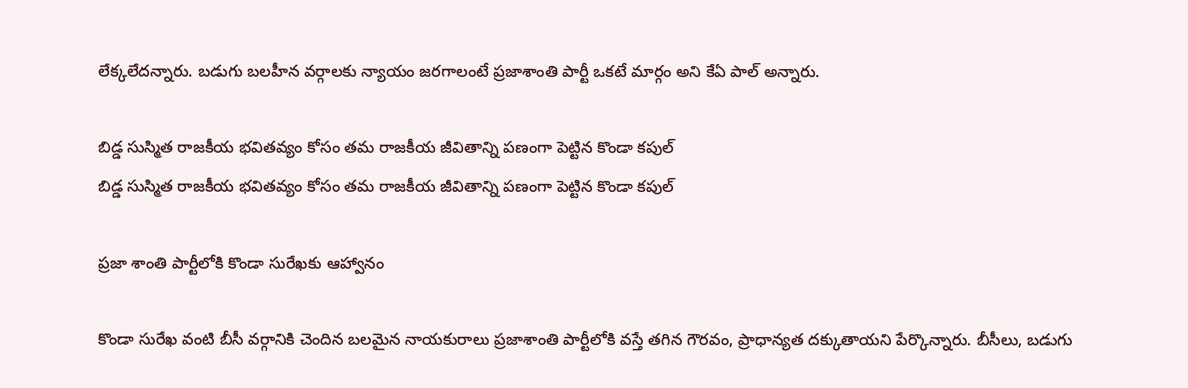లేక్కలేదన్నారు. బడుగు బలహీన వర్గాలకు న్యాయం జరగాలంటే ప్రజాశాంతి పార్టీ ఒకటే మార్గం అని కేఏ పాల్ అన్నారు.

బిడ్డ సుస్మిత రాజకీయ భవితవ్యం కోసం తమ రాజకీయ జీవితాన్ని పణంగా పెట్టిన కొండా కపుల్
బిడ్డ సుస్మిత రాజకీయ భవితవ్యం కోసం తమ రాజకీయ జీవితాన్ని పణంగా పెట్టిన కొండా కపుల్

ప్రజా శాంతి పార్టీలోకి కొండా సురేఖకు ఆహ్వానం

కొండా సురేఖ వంటి బీసీ వర్గానికి చెందిన బలమైన నాయకురాలు ప్రజాశాంతి పార్టీలోకి వస్తే తగిన గౌరవం, ప్రాధాన్యత దక్కుతాయని పేర్కొన్నారు. బీసీలు, బడుగు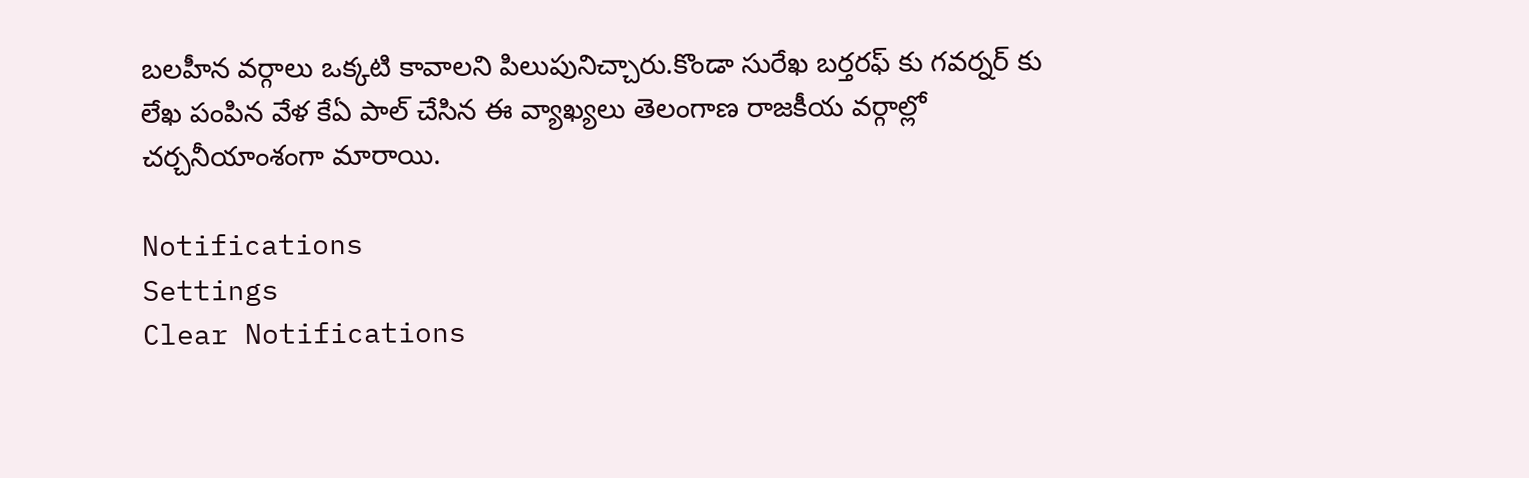బలహీన వర్గాలు ఒక్కటి కావాలని పిలుపునిచ్చారు.కొండా సురేఖ బర్తరఫ్ కు గవర్నర్ కు లేఖ పంపిన వేళ కేఏ పాల్ చేసిన ఈ వ్యాఖ్యలు తెలంగాణ రాజకీయ వర్గాల్లో చర్చనీయాంశంగా మారాయి.

Notifications
Settings
Clear Notifications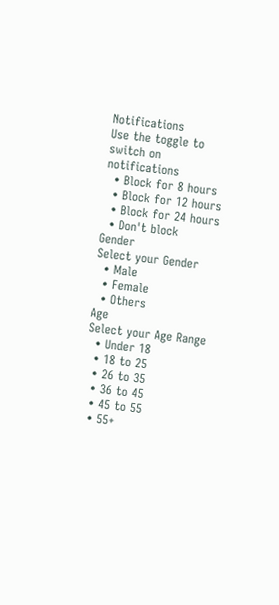Notifications
Use the toggle to switch on notifications
  • Block for 8 hours
  • Block for 12 hours
  • Block for 24 hours
  • Don't block
Gender
Select your Gender
  • Male
  • Female
  • Others
Age
Select your Age Range
  • Under 18
  • 18 to 25
  • 26 to 35
  • 36 to 45
  • 45 to 55
  • 55+